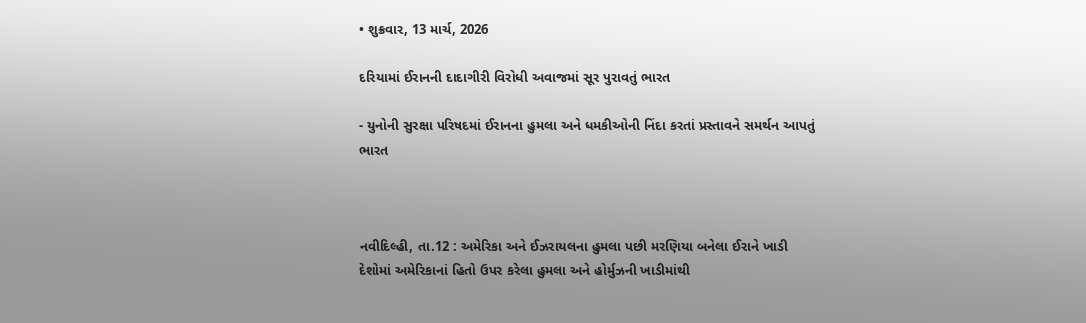• શુક્રવાર, 13 માર્ચ, 2026

દરિયામાં ઈરાનની દાદાગીરી વિરોધી અવાજમાં સૂર પુરાવતું ભારત

- યુનોની સુરક્ષા પરિષદમાં ઈરાનના હુમલા અને ધમકીઓની નિંદા કરતાં પ્રસ્તાવને સમર્થન આપતું ભારત



નવીદિલ્હી, તા.12 : અમેરિકા અને ઈઝરાયલના હુમલા પછી મરણિયા બનેલા ઈરાને ખાડી દેશોમાં અમેરિકાનાં હિતો ઉપર કરેલા હુમલા અને હોર્મુઝની ખાડીમાંથી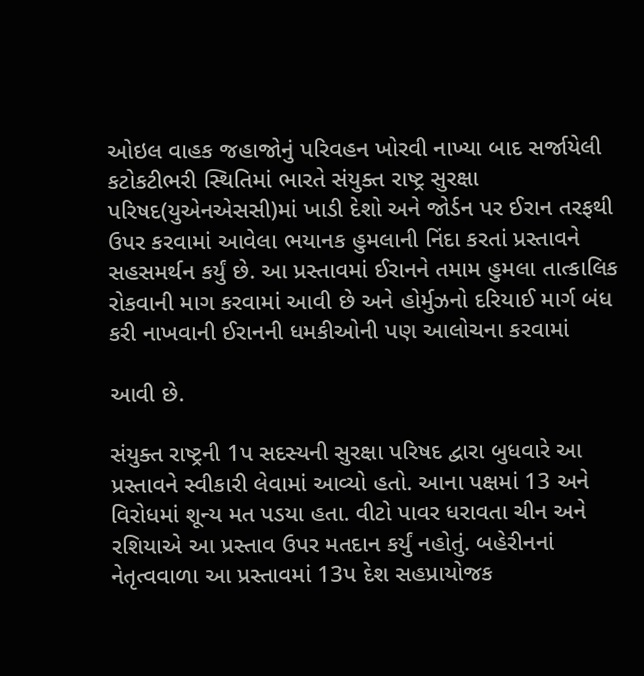ઓઇલ વાહક જહાજોનું પરિવહન ખોરવી નાખ્યા બાદ સર્જાયેલી કટોકટીભરી સ્થિતિમાં ભારતે સંયુક્ત રાષ્ટ્ર સુરક્ષા પરિષદ(યુએનએસસી)માં ખાડી દેશો અને જોર્ડન પર ઈરાન તરફથી ઉપર કરવામાં આવેલા ભયાનક હુમલાની નિંદા કરતાં પ્રસ્તાવને સહસમર્થન કર્યું છે. આ પ્રસ્તાવમાં ઈરાનને તમામ હુમલા તાત્કાલિક રોકવાની માગ કરવામાં આવી છે અને હોર્મુઝનો દરિયાઈ માર્ગ બંધ કરી નાખવાની ઈરાનની ધમકીઓની પણ આલોચના કરવામાં

આવી છે.

સંયુક્ત રાષ્ટ્રની 1પ સદસ્યની સુરક્ષા પરિષદ દ્વારા બુધવારે આ પ્રસ્તાવને સ્વીકારી લેવામાં આવ્યો હતો. આના પક્ષમાં 13 અને વિરોધમાં શૂન્ય મત પડયા હતા. વીટો પાવર ધરાવતા ચીન અને રશિયાએ આ પ્રસ્તાવ ઉપર મતદાન કર્યું નહોતું. બહેરીનનાં નેતૃત્વવાળા આ પ્રસ્તાવમાં 13પ દેશ સહપ્રાયોજક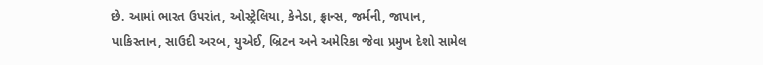છે. આમાં ભારત ઉપરાંત, ઓસ્ટ્રેલિયા, કેનેડા, ફ્રાન્સ, જર્મની, જાપાન, પાકિસ્તાન, સાઉદી અરબ, યુએઈ, બ્રિટન અને અમેરિકા જેવા પ્રમુખ દેશો સામેલ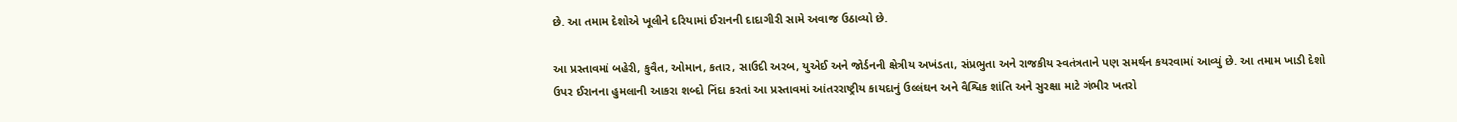છે. આ તમામ દેશોએ ખૂલીને દરિયામાં ઈરાનની દાદાગીરી સામે અવાજ ઉઠાવ્યો છે.

આ પ્રસ્તાવમાં બહેરી, કુવૈત, ઓમાન, કતાર, સાઉદી અરબ, યુએઈ અને જોર્ડનની ક્ષેત્રીય અખંડતા, સંપ્રભુતા અને રાજકીય સ્વતંત્રતાને પણ સમર્થન કયરવામાં આવ્યું છે. આ તમામ ખાડી દેશો ઉપર ઈરાનના હુમલાની આકરા શબ્દો નિંદા કરતાં આ પ્રસ્તાવમાં આંતરરાષ્ટ્રીય કાયદાનું ઉલ્લંઘન અને વૈશ્વિક શાંતિ અને સુરક્ષા માટે ગંભીર ખતરો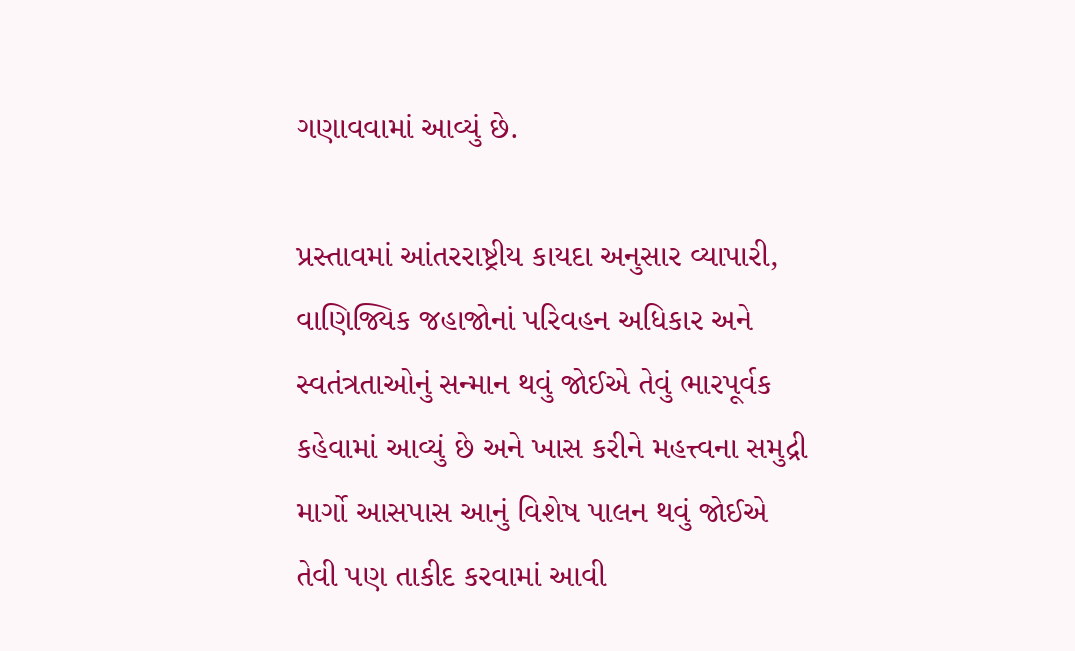ગણાવવામાં આવ્યું છે.

પ્રસ્તાવમાં આંતરરાષ્ટ્રીય કાયદા અનુસાર વ્યાપારી, વાણિજ્યિક જહાજોનાં પરિવહન અધિકાર અને સ્વતંત્રતાઓનું સન્માન થવું જોઈએ તેવું ભારપૂર્વક કહેવામાં આવ્યું છે અને ખાસ કરીને મહત્ત્વના સમુદ્રી માર્ગો આસપાસ આનું વિશેષ પાલન થવું જોઈએ તેવી પણ તાકીદ કરવામાં આવી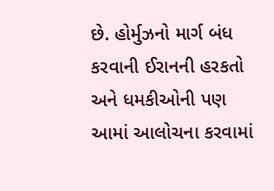છે. હોર્મુઝનો માર્ગ બંધ કરવાની ઈરાનની હરકતો અને ધમકીઓની પણ આમાં આલોચના કરવામાં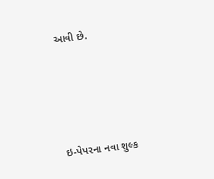આવી છે.





ઇ-પેપરના નવા શુલ્ક